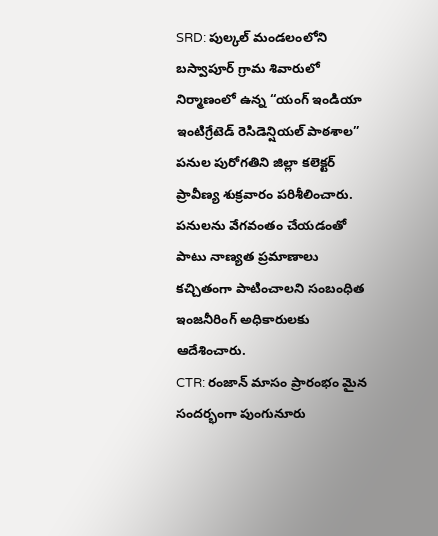SRD: పుల్కల్ మండలంలోని బస్వాపూర్ గ్రామ శివారులో నిర్మాణంలో ఉన్న “యంగ్ ఇండియా ఇంటిగ్రేటెడ్ రెసిడెన్షియల్ పాఠశాల” పనుల పురోగతిని జిల్లా కలెక్టర్ ప్రావీణ్య శుక్రవారం పరిశీలించారు. పనులను వేగవంతం చేయడంతో పాటు నాణ్యత ప్రమాణాలు కచ్చితంగా పాటించాలని సంబంధిత ఇంజనీరింగ్ అధికారులకు ఆదేశించారు.
CTR: రంజాన్ మాసం ప్రారంభం మైన సందర్భంగా పుంగునూరు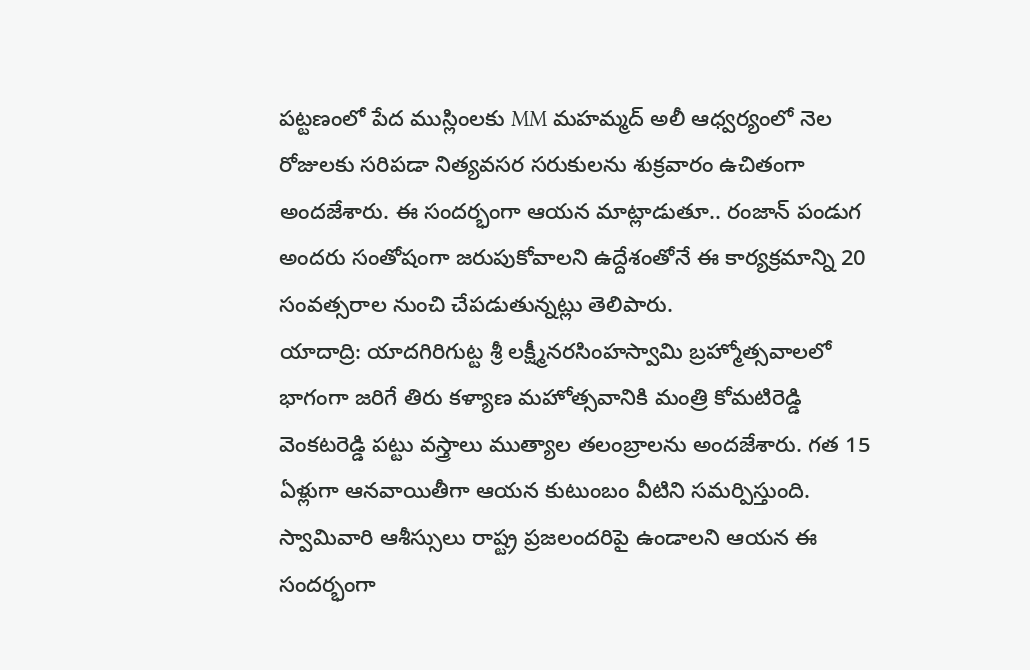పట్టణంలో పేద ముస్లింలకు MM మహమ్మద్ అలీ ఆధ్వర్యంలో నెల రోజులకు సరిపడా నిత్యవసర సరుకులను శుక్రవారం ఉచితంగా అందజేశారు. ఈ సందర్భంగా ఆయన మాట్లాడుతూ.. రంజాన్ పండుగ అందరు సంతోషంగా జరుపుకోవాలని ఉద్దేశంతోనే ఈ కార్యక్రమాన్ని 20 సంవత్సరాల నుంచి చేపడుతున్నట్లు తెలిపారు.
యాదాద్రి: యాదగిరిగుట్ట శ్రీ లక్ష్మీనరసింహస్వామి బ్రహ్మోత్సవాలలో భాగంగా జరిగే తిరు కళ్యాణ మహోత్సవానికి మంత్రి కోమటిరెడ్డి వెంకటరెడ్డి పట్టు వస్త్రాలు ముత్యాల తలంబ్రాలను అందజేశారు. గత 15 ఏళ్లుగా ఆనవాయితీగా ఆయన కుటుంబం వీటిని సమర్పిస్తుంది. స్వామివారి ఆశీస్సులు రాష్ట్ర ప్రజలందరిపై ఉండాలని ఆయన ఈ సందర్భంగా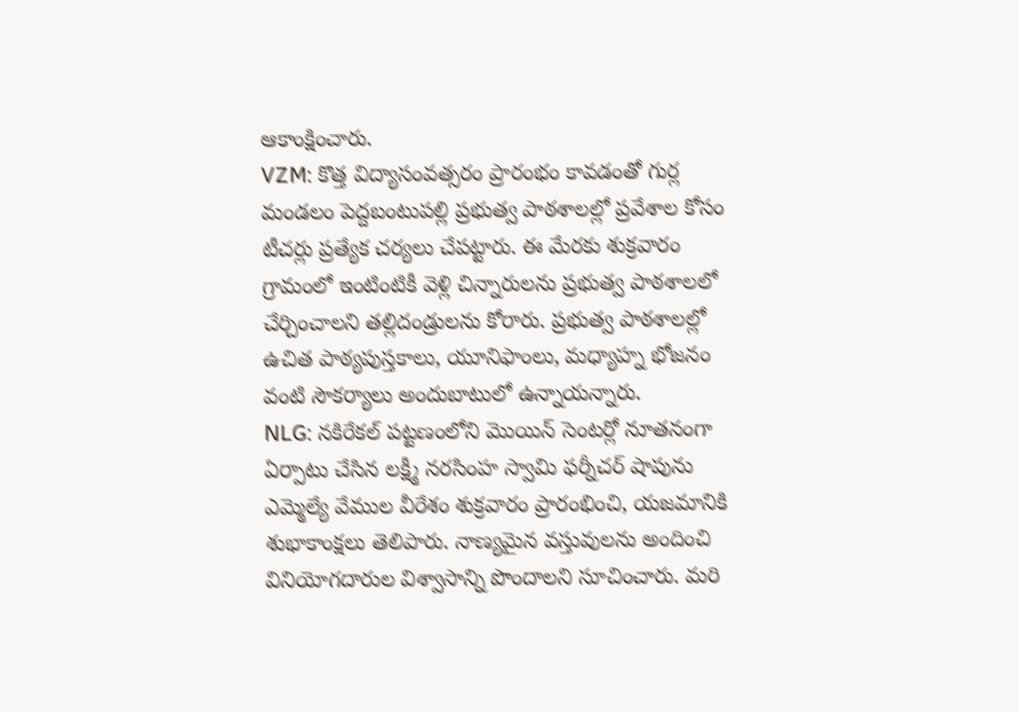ఆకాంక్షించారు.
VZM: కొత్త విద్యాసంవత్సరం ప్రారంభం కావడంతో గుర్ల మండలం పెద్దబంటుపల్లి ప్రభుత్వ పాఠశాలల్లో ప్రవేశాల కోసం టీచర్లు ప్రత్యేక చర్యలు చేపట్టారు. ఈ మేరకు శుక్రవారం గ్రామంలో ఇంటింటికీ వెళ్లి చిన్నారులను ప్రభుత్వ పాఠశాలలో చేర్చించాలని తల్లిదండ్రులను కోరారు. ప్రభుత్వ పాఠశాలల్లో ఉచిత పాఠ్యపుస్తకాలు, యూనిఫాంలు, మధ్యాహ్న భోజనం వంటి సౌకర్యాలు అందుబాటులో ఉన్నాయన్నారు.
NLG: నకిరేకల్ పట్టణంలోని మొయిన్ సెంటర్లో నూతనంగా ఏర్పాటు చేసిన లక్ష్మీ నరసింహ స్వామి ఫర్నీచర్ షాపును ఎమ్మెల్యే వేముల వీరేశం శుక్రవారం ప్రారంభించి, యజమానికి శుభాకాంక్షలు తెలిపారు. నాణ్యమైన వస్తువులను అందించి వినియోగదారుల విశ్వాసాన్ని పొందాలని సూచించారు. మరి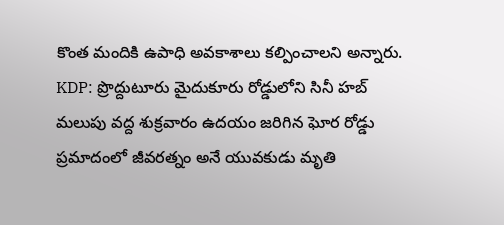కొంత మందికి ఉపాధి అవకాశాలు కల్పించాలని అన్నారు.
KDP: ప్రొద్దుటూరు మైదుకూరు రోడ్డులోని సినీ హబ్ మలుపు వద్ద శుక్రవారం ఉదయం జరిగిన ఘోర రోడ్డు ప్రమాదంలో జీవరత్నం అనే యువకుడు మృతి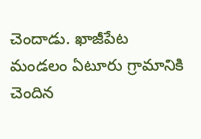చెందాడు. ఖాజీపేట మండలం ఏటూరు గ్రామానికి చెందిన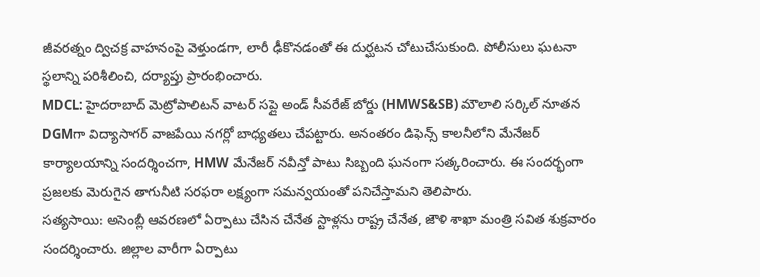జీవరత్నం ద్విచక్ర వాహనంపై వెళ్తుండగా, లారీ ఢీకొనడంతో ఈ దుర్ఘటన చోటుచేసుకుంది. పోలీసులు ఘటనా స్థలాన్ని పరిశీలించి, దర్యాప్తు ప్రారంభించారు.
MDCL: హైదరాబాద్ మెట్రోపాలిటన్ వాటర్ సప్లై అండ్ సీవరేజ్ బోర్డు (HMWS&SB) మౌలాలి సర్కిల్ నూతన DGMగా విద్యాసాగర్ వాజపేయి నగర్లో బాధ్యతలు చేపట్టారు. అనంతరం డిఫెన్స్ కాలనీలోని మేనేజర్ కార్యాలయాన్ని సందర్శించగా, HMW మేనేజర్ నవీన్తో పాటు సిబ్బంది ఘనంగా సత్కరించారు. ఈ సందర్భంగా ప్రజలకు మెరుగైన తాగునీటి సరఫరా లక్ష్యంగా సమన్వయంతో పనిచేస్తామని తెలిపారు.
సత్యసాయి: అసెంబ్లీ ఆవరణలో ఏర్పాటు చేసిన చేనేత స్టాళ్లను రాష్ట్ర చేనేత, జౌళి శాఖా మంత్రి సవిత శుక్రవారం సందర్శించారు. జిల్లాల వారీగా ఏర్పాటు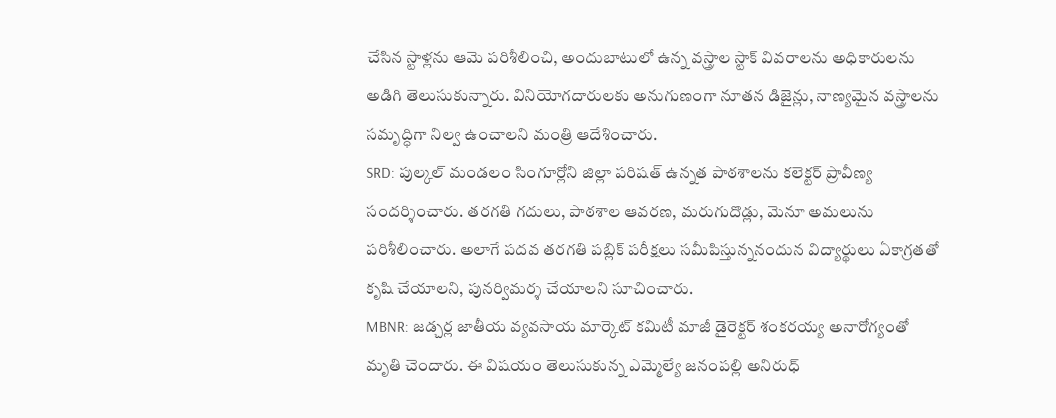చేసిన స్టాళ్లను ఆమె పరిశీలించి, అందుబాటులో ఉన్న వస్త్రాల స్టాక్ వివరాలను అధికారులను అడిగి తెలుసుకున్నారు. వినియోగదారులకు అనుగుణంగా నూతన డిజైన్లు, నాణ్యమైన వస్త్రాలను సమృద్ధిగా నిల్వ ఉంచాలని మంత్రి ఆదేశించారు.
SRD: పుల్కల్ మండలం సింగూర్లోని జిల్లా పరిషత్ ఉన్నత పాఠశాలను కలెక్టర్ ప్రావీణ్య సందర్శించారు. తరగతి గదులు, పాఠశాల ఆవరణ, మరుగుదొడ్లు, మెనూ అమలును పరిశీలించారు. అలాగే పదవ తరగతి పబ్లిక్ పరీక్షలు సమీపిస్తున్ననందున విద్యార్థులు ఏకాగ్రతతో కృషి చేయాలని, పునర్విమర్శ చేయాలని సూచించారు.
MBNR: జడ్చర్ల జాతీయ వ్యవసాయ మార్కెట్ కమిటీ మాజీ డైరెక్టర్ శంకరయ్య అనారోగ్యంతో మృతి చెందారు. ఈ విషయం తెలుసుకున్న ఎమ్మెల్యే జనంపల్లి అనిరుధ్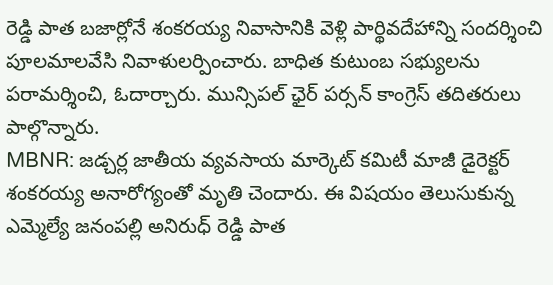రెడ్డి పాత బజార్లోనే శంకరయ్య నివాసానికి వెళ్లి పార్థివదేహాన్ని సందర్శించి పూలమాలవేసి నివాళులర్పించారు. బాధిత కుటుంబ సభ్యులను పరామర్శించి, ఓదార్చారు. మున్సిపల్ ఛైర్ పర్సన్ కాంగ్రెస్ తదితరులు పాల్గొన్నారు.
MBNR: జడ్చర్ల జాతీయ వ్యవసాయ మార్కెట్ కమిటీ మాజీ డైరెక్టర్ శంకరయ్య అనారోగ్యంతో మృతి చెందారు. ఈ విషయం తెలుసుకున్న ఎమ్మెల్యే జనంపల్లి అనిరుధ్ రెడ్డి పాత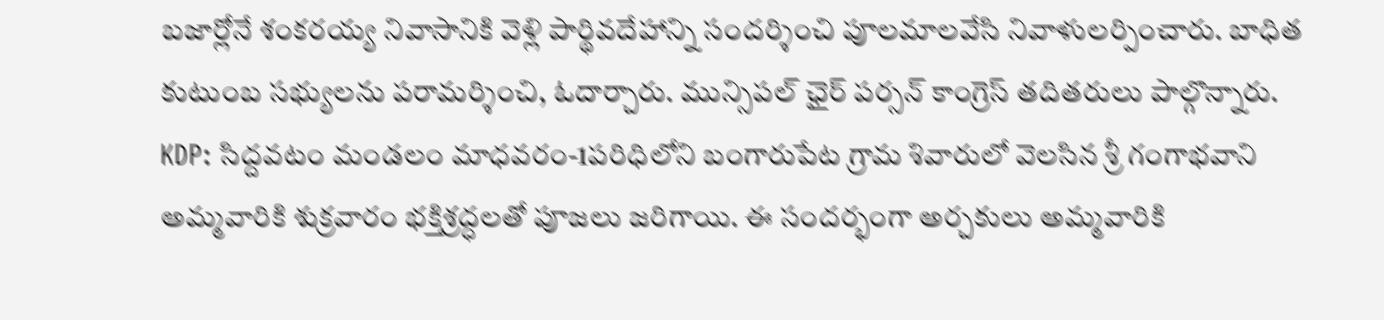బజార్లోనే శంకరయ్య నివాసానికి వెళ్లి పార్థివదేహాన్ని సందర్శించి పూలమాలవేసి నివాళులర్పించారు. బాధిత కుటుంబ సభ్యులను పరామర్శించి, ఓదార్చారు. మున్సిపల్ ఛైర్ పర్సన్ కాంగ్రెస్ తదితరులు పాల్గొన్నారు.
KDP: సిద్దవటం మండలం మాధవరం-1పరిధిలోని బంగారుపేట గ్రామ శివారులో వెలసిన శ్రీ గంగాభవాని అమ్మవారికి శుక్రవారం భక్తిశ్రద్ధలతో పూజలు జరిగాయి. ఈ సందర్భంగా అర్చకులు అమ్మవారికి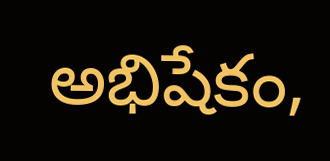అభిషేకం,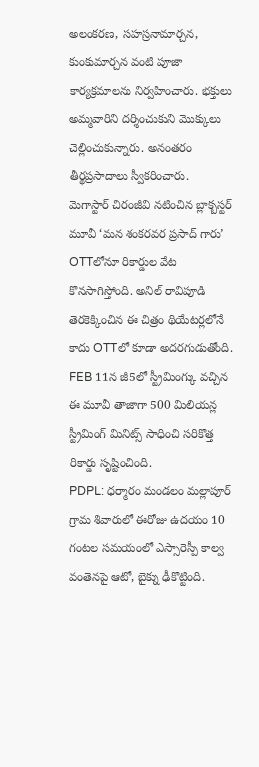అలంకరణ, సహస్రనామార్చన, కుంకుమార్చన వంటి పూజా కార్యక్రమాలను నిర్వహించారు. భక్తులు అమ్మవారిని దర్శించుకుని మొక్కులు చెల్లించుకున్నారు. అనంతరం తీర్థప్రసాదాలు స్వీకరించారు.
మెగాస్టార్ చిరంజీవి నటించిన బ్లాక్బస్టర్ మూవీ ‘మన శంకరవర ప్రసాద్ గారు’ OTTలోనూ రికార్డుల వేట కొనసాగిస్తోంది. అనిల్ రావిపూడి తెరకెక్కించిన ఈ చిత్రం థియేటర్లలోనే కాదు OTTలో కూడా అదరగుడుతోంది. FEB 11న జీ5లో స్ట్రీమింగ్కు వచ్చిన ఈ మూవీ తాజాగా 500 మిలియన్ల స్ట్రీమింగ్ మినిట్స్ సాధించి సరికొత్త రికార్డు సృష్టించింది.
PDPL: ధర్మారం మండలం మల్లాపూర్ గ్రామ శివారులో ఈరోజు ఉదయం 10 గంటల సమయంలో ఎస్సారెస్పీ కాల్వ వంతెనపై ఆటో, బైక్ను ఢీకొట్టింది.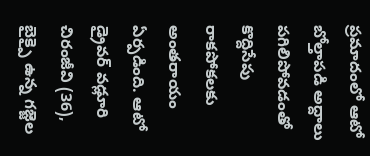ప్రమాదంలో ఆటో బోల్తాపడి అద్దాలు పగిలిపోవడంతో కొద్దిసేపు రాకపోకలకు అంతరాయం ఏర్పడింది. ఆటో డ్రైవర్ వడ్లూరి చిరంజీవి (36), బైక్పై ఉన్న గజ్జెల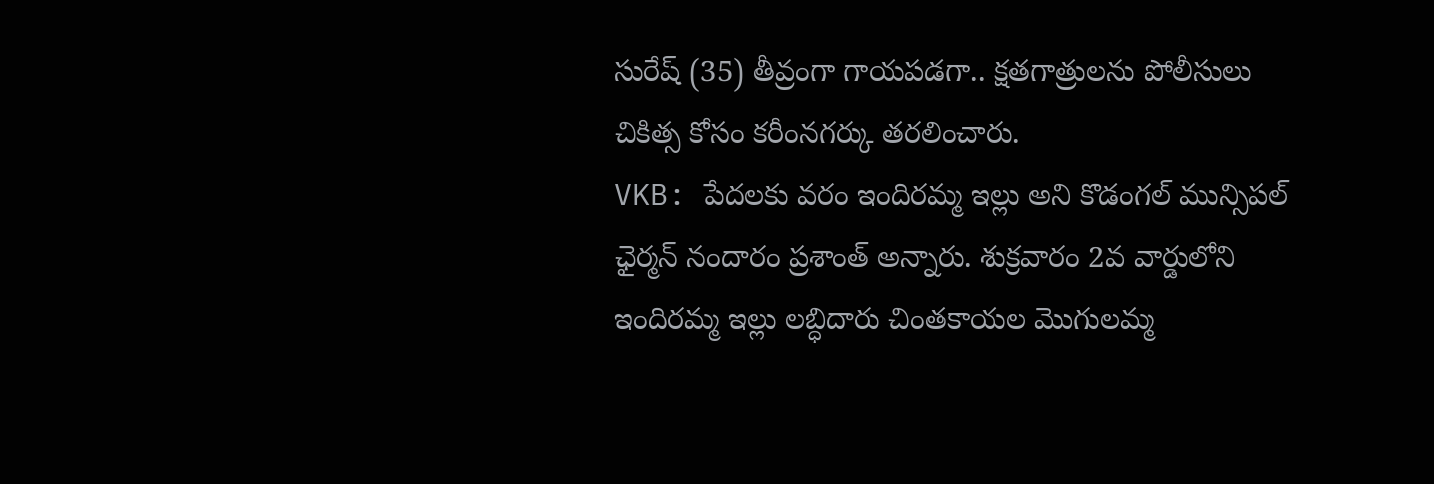సురేష్ (35) తీవ్రంగా గాయపడగా.. క్షతగాత్రులను పోలీసులు చికిత్స కోసం కరీంనగర్కు తరలించారు.
VKB: పేదలకు వరం ఇందిరమ్మ ఇల్లు అని కొడంగల్ మున్సిపల్ ఛైర్మన్ నందారం ప్రశాంత్ అన్నారు. శుక్రవారం 2వ వార్డులోని ఇందిరమ్మ ఇల్లు లబ్ధిదారు చింతకాయల మొగులమ్మ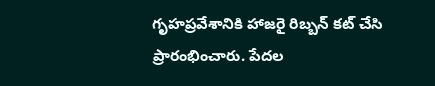గృహప్రవేశానికి హాజరై రిబ్బన్ కట్ చేసి ప్రారంభించారు. పేదల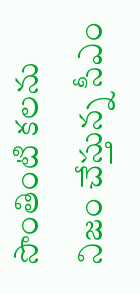సొంతింటి కలను నిజం చేస్తున్న సీఎం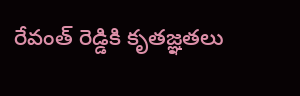రేవంత్ రెడ్డికి కృతజ్ఞతలు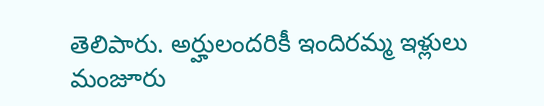తెలిపారు. అర్హులందరికీ ఇందిరమ్మ ఇళ్లులు మంజూరు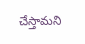చేస్తామని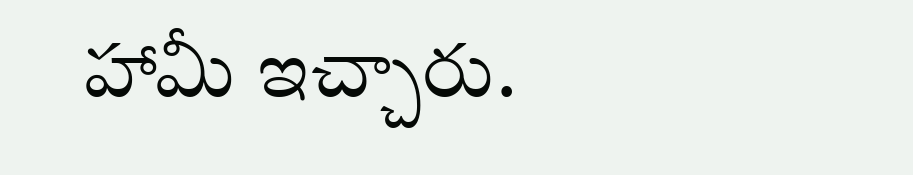హామీ ఇచ్చారు.